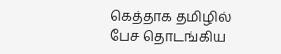கெத்தாக தமிழில் பேச தொடங்கிய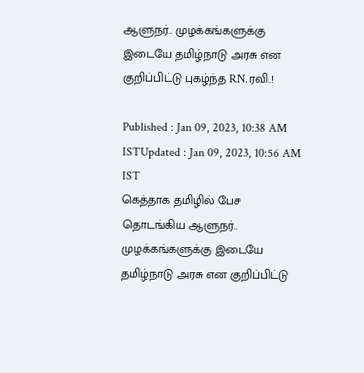ஆளுநர்.. முழக்கங்களுக்கு இடையே தமிழ்நாடு அரசு என குறிப்பிட்டு புகழ்ந்த RN.ரவி.!

Published : Jan 09, 2023, 10:38 AM ISTUpdated : Jan 09, 2023, 10:56 AM IST
கெத்தாக தமிழில் பேச தொடங்கிய ஆளுநர்.. முழக்கங்களுக்கு இடையே தமிழ்நாடு அரசு என குறிப்பிட்டு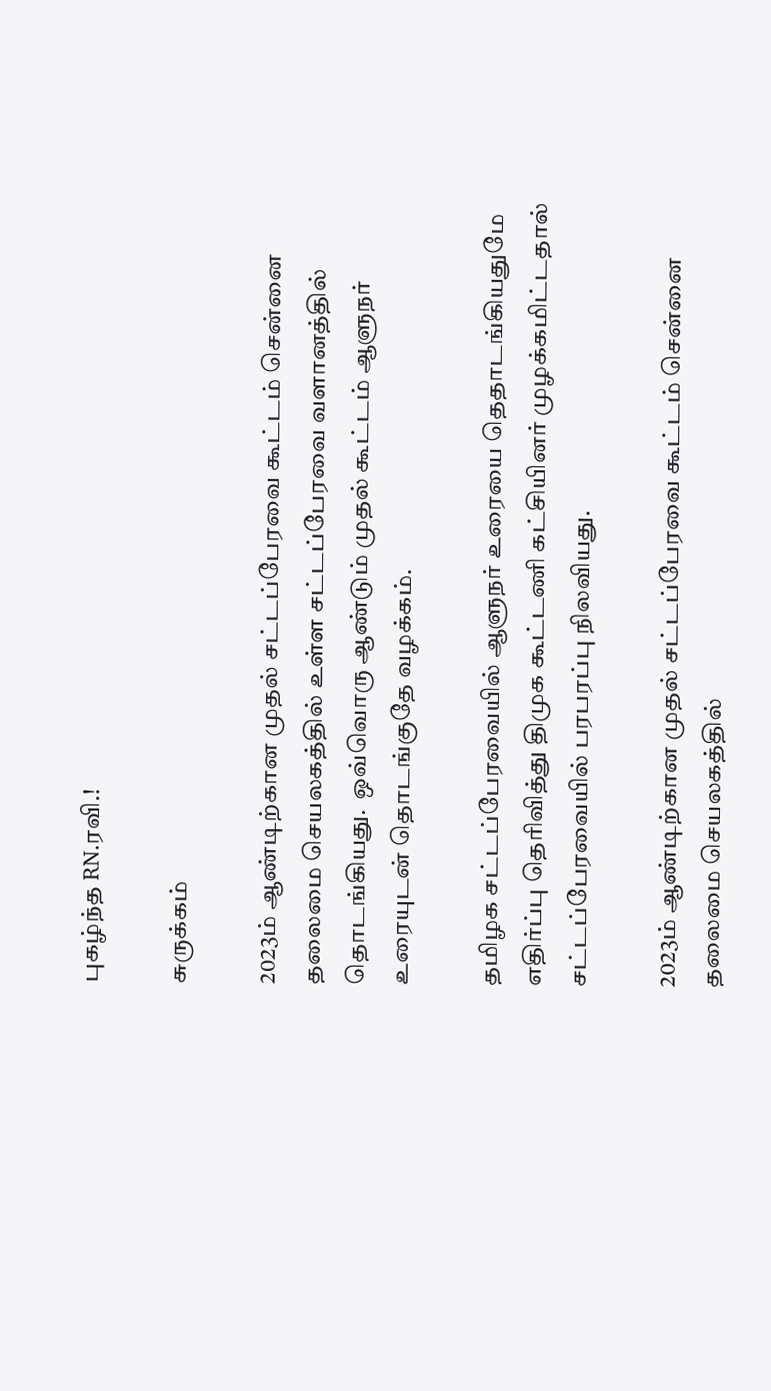புகழ்ந்த RN.ரவி.!

சுருக்கம்

2023ம் ஆண்டிற்கான முதல் சட்டப்பேரவை கூட்டம் சென்னை தலைமை செயலகத்தில் உள்ள சட்டப்பேரவை வளானத்தில் தொடங்கியது.  ஒவ்வொரு ஆண்டும் முதல் கூட்டம் ஆளுநர் உரையுடன் தொடங்குதே வழக்கம்.

தமிழக சட்டப்பேரவையில் ஆளுநர் உரையை தெதாடங்கியதுமே எதிர்ப்பு தெரிவித்து திமுக கூட்டணி கட்சியினர் முழக்கமிட்டதால் சட்டப்பேரவையில் பரபரப்பு நிலவியது.

2023ம் ஆண்டிற்கான முதல் சட்டப்பேரவை கூட்டம் சென்னை தலைமை செயலகத்தில்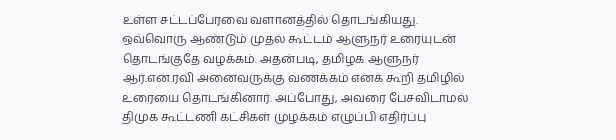உள்ள சட்டப்பேரவை வளானத்தில் தொடங்கியது.  ஒவ்வொரு ஆண்டும் முதல் கூட்டம் ஆளுநர் உரையுடன் தொடங்குதே வழக்கம். அதன்படி, தமிழக ஆளுநர் ஆர்.என்.ரவி அனைவருக்கு வணக்கம் எனக் கூறி தமிழில் உரையை தொடங்கினார். அப்போது, அவரை பேசவிடாமல் திமுக கூட்டணி கட்சிகள் முழக்கம் எழுப்பி எதிர்ப்பு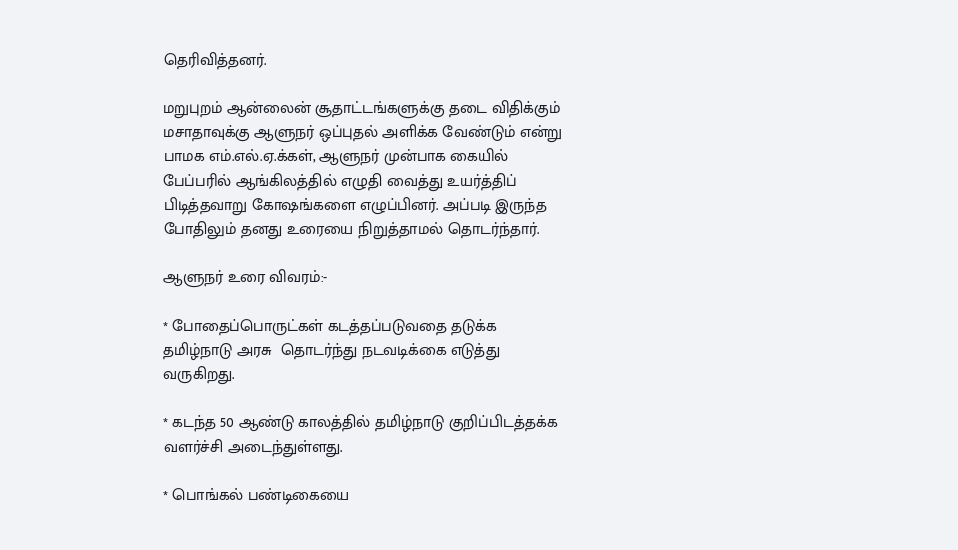தெரிவித்தனர்.

மறுபுறம் ஆன்லைன் சூதாட்டங்களுக்கு தடை விதிக்கும் மசாதாவுக்கு ஆளுநர் ஒப்புதல் அளிக்க வேண்டும் என்று பாமக எம்.எல்.ஏ.க்கள், ஆளுநர் முன்பாக கையில் பேப்பரில் ஆங்கிலத்தில் எழுதி வைத்து உயர்த்திப் பிடித்தவாறு கோஷங்களை எழுப்பினர். அப்படி இருந்த போதிலும் தனது உரையை நிறுத்தாமல் தொடர்ந்தார்.

ஆளுநர் உரை விவரம்:-

* போதைப்பொருட்கள் கடத்தப்படுவதை தடுக்க தமிழ்நாடு அரசு  தொடர்ந்து நடவடிக்கை எடுத்து வருகிறது.

* கடந்த 50 ஆண்டு காலத்தில் தமிழ்நாடு குறிப்பிடத்தக்க வளர்ச்சி அடைந்துள்ளது.

* பொங்கல் பண்டிகையை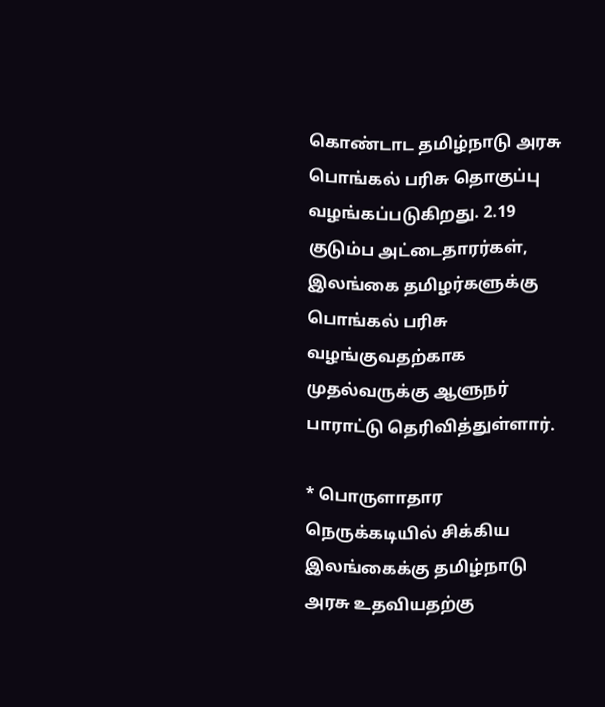கொண்டாட தமிழ்நாடு அரசு பொங்கல் பரிசு தொகுப்பு வழங்கப்படுகிறது. 2.19 குடும்ப அட்டைதாரர்கள், இலங்கை தமிழர்களுக்கு பொங்கல் பரிசு வழங்குவதற்காக முதல்வருக்கு ஆளுநர் பாராட்டு தெரிவித்துள்ளார்.

* பொருளாதார நெருக்கடியில் சிக்கிய இலங்கைக்கு தமிழ்நாடு அரசு உதவியதற்கு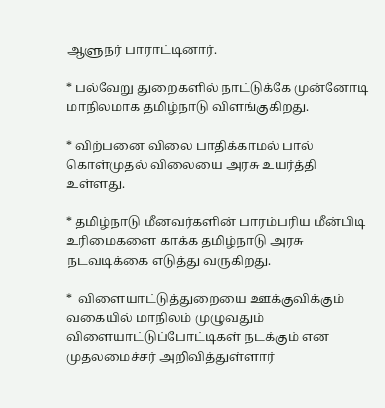ஆளுநர் பாராட்டினார்.

* பல்வேறு துறைகளில் நாட்டுக்கே முன்னோடி மாநிலமாக தமிழ்நாடு விளங்குகிறது.

* விற்பனை விலை பாதிக்காமல் பால் கொள்முதல் விலையை அரசு உயர்த்தி உள்ளது.

* தமிழ்நாடு மீனவர்களின் பாரம்பரிய மீன்பிடி உரிமைகளை காக்க தமிழ்நாடு அரசு நடவடிக்கை எடுத்து வருகிறது.

*  விளையாட்டுத்துறையை ஊக்குவிக்கும் வகையில் மாநிலம் முழுவதும் விளையாட்டுப்போட்டிகள் நடக்கும் என முதலமைச்சர் அறிவித்துள்ளார்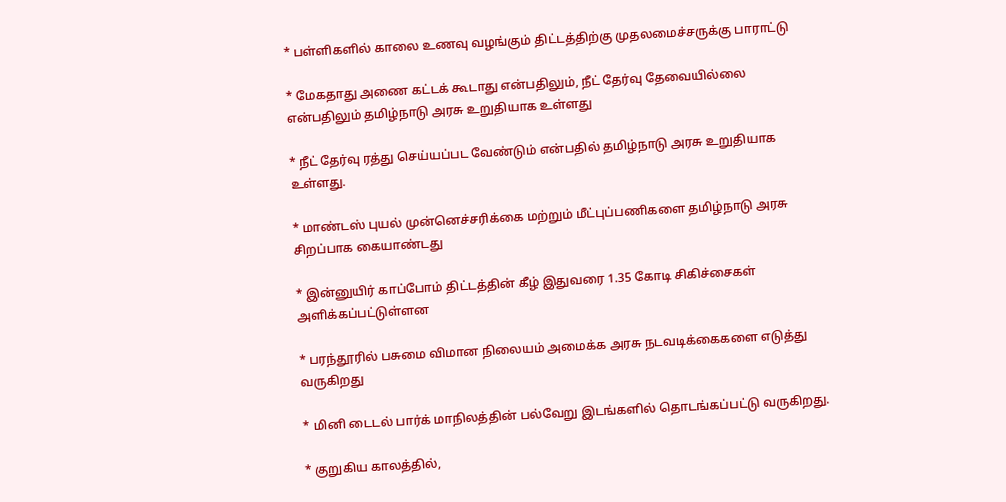* பள்ளிகளில் காலை உணவு வழங்கும் திட்டத்திற்கு முதலமைச்சருக்கு பாராட்டு

* மேகதாது அணை கட்டக் கூடாது என்பதிலும், நீட் தேர்வு தேவையில்லை என்பதிலும் தமிழ்நாடு அரசு உறுதியாக உள்ளது

* நீட் தேர்வு ரத்து செய்யப்பட வேண்டும் என்பதில் தமிழ்நாடு அரசு உறுதியாக உள்ளது.

* மாண்டஸ் புயல் முன்னெச்சரிக்கை மற்றும் மீட்புப்பணிகளை தமிழ்நாடு அரசு சிறப்பாக கையாண்டது

* இன்னுயிர் காப்போம் திட்டத்தின் கீழ் இதுவரை 1.35 கோடி சிகிச்சைகள் அளிக்கப்பட்டுள்ளன

* பரந்தூரில் பசுமை விமான நிலையம் அமைக்க அரசு நடவடிக்கைகளை எடுத்து வருகிறது

* மினி டைடல் பார்க் மாநிலத்தின் பல்வேறு இடங்களில் தொடங்கப்பட்டு வருகிறது.

* குறுகிய காலத்தில்,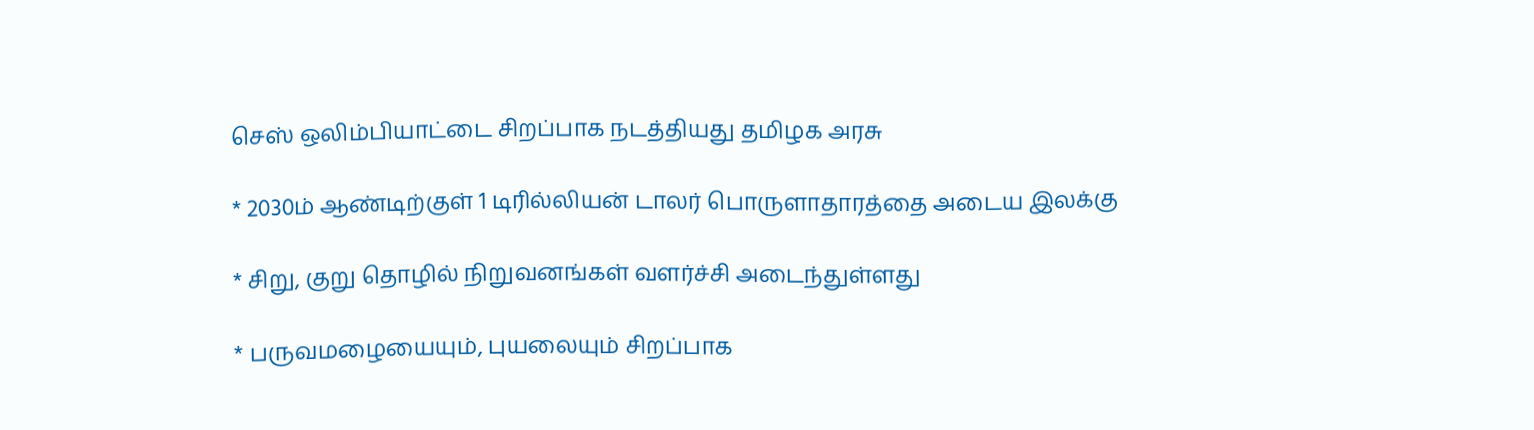செஸ் ஒலிம்பியாட்டை சிறப்பாக நடத்தியது தமிழக அரசு

* 2030ம் ஆண்டிற்குள் 1 டிரில்லியன் டாலர் பொருளாதாரத்தை அடைய இலக்கு

* சிறு, குறு தொழில் நிறுவனங்கள் வளர்ச்சி அடைந்துள்ளது

* பருவமழையையும், புயலையும் சிறப்பாக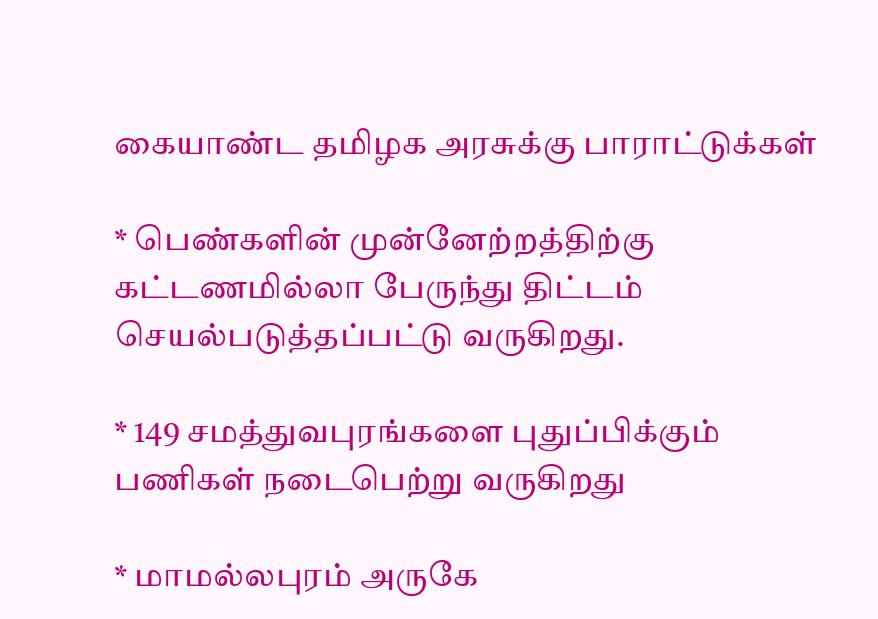கையாண்ட தமிழக அரசுக்கு பாராட்டுக்கள்

* பெண்களின் முன்னேற்றத்திற்கு கட்டணமில்லா பேருந்து திட்டம் செயல்படுத்தப்பட்டு வருகிறது.

* 149 சமத்துவபுரங்களை புதுப்பிக்கும் பணிகள் நடைபெற்று வருகிறது

* மாமல்லபுரம் அருகே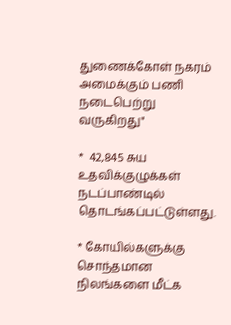துணைக்கோள் நகரம் அமைக்கும் பணி நடைபெற்று வருகிறது"

*  42,845 சுய உதவிக்குழுக்கள்  நடப்பாண்டில் தொடங்கப்பட்டுள்ளது.

* கோயில்களுக்கு சொந்தமான நிலங்களை மீட்க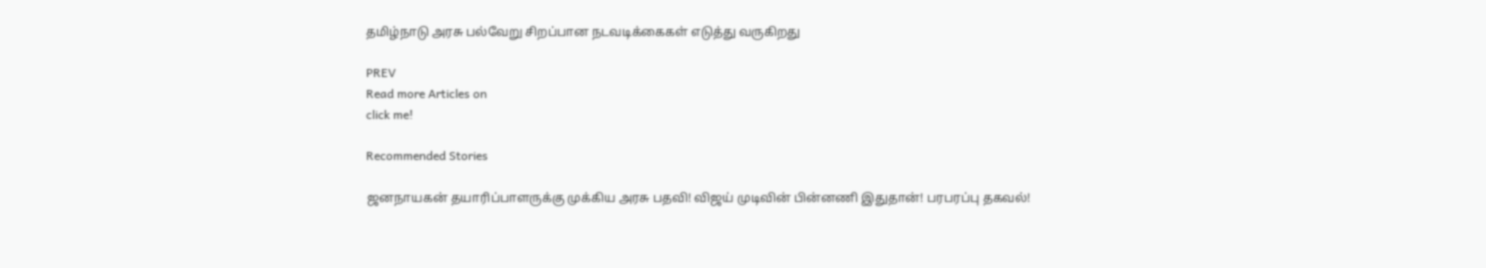தமிழ்நாடு அரசு பல்வேறு சிறப்பான நடவடிக்கைகள் எடுத்து வருகிறது

PREV
Read more Articles on
click me!

Recommended Stories

ஜனநாயகன் தயாரிப்பாளருக்கு முக்கிய அரசு பதவி! விஜய் முடிவின் பின்னணி இதுதான்! பரபரப்பு தகவல்!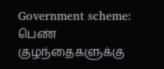Government scheme: பெண் குழந்தைகளுக்கு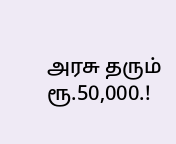அரசு தரும் ரூ.50,000.!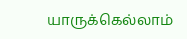யாருக்கெல்லாம்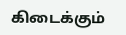கிடைக்கும்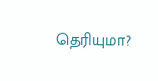தெரியுமா?